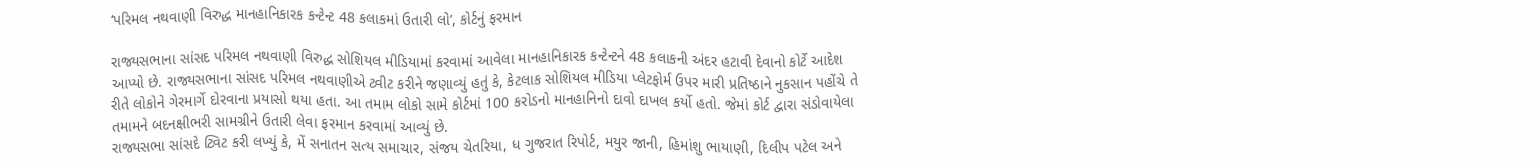‘પરિમલ નથવાણી વિરુદ્ધ માનહાનિકારક કન્ટેન્ટ 48 કલાકમાં ઉતારી લો’, કોર્ટનું ફરમાન

રાજ્યસભાના સાંસદ પરિમલ નથવાણી વિરુદ્ધ સોશિયલ મીડિયામાં કરવામાં આવેલા માનહાનિકારક કન્ટેન્ટને 48 કલાકની અંદર હટાવી દેવાનો કોર્ટે આદેશ આપ્યો છે. રાજ્યસભાના સાંસદ પરિમલ નથવાણીએ ટ્વીટ કરીને જણાવ્યું હતું કે, કેટલાક સોશિયલ મીડિયા પ્લેટફોર્મ ઉપર મારી પ્રતિષ્ઠાને નુકસાન પહોંચે તે રીતે લોકોને ગેરમાર્ગે દોરવાના પ્રયાસો થયા હતા. આ તમામ લોકો સામે કોર્ટમાં 100 કરોડનો માનહાનિનો દાવો દાખલ કર્યો હતો. જેમાં કોર્ટ દ્વારા સંડોવાયેલા તમામને બદનક્ષીભરી સામગ્રીને ઉતારી લેવા ફરમાન કરવામાં આવ્યું છે.
રાજ્યસભા સાંસદે ટ્વિટ કરી લખ્યું કે, મેં સનાતન સત્ય સમાચાર, સંજય ચેતરિયા, ધ ગુજરાત રિપોર્ટ, મયુર જાની, હિમાંશુ ભાયાણી, દિલીપ પટેલ અને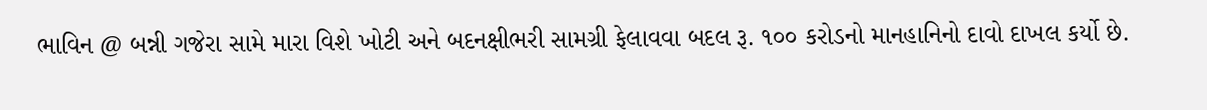ભાવિન @ બન્ની ગજેરા સામે મારા વિશે ખોટી અને બદનક્ષીભરી સામગ્રી ફેલાવવા બદલ રૂ. ૧૦૦ કરોડનો માનહાનિનો દાવો દાખલ કર્યો છે.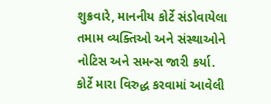શુક્રવારે, માનનીય કોર્ટે સંડોવાયેલા તમામ વ્યક્તિઓ અને સંસ્થાઓને નોટિસ અને સમન્સ જારી કર્યા. કોર્ટે મારા વિરુદ્ધ કરવામાં આવેલી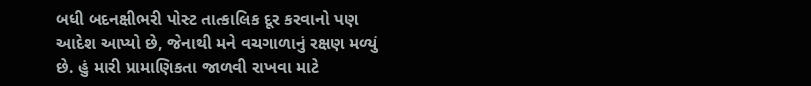બધી બદનક્ષીભરી પોસ્ટ તાત્કાલિક દૂર કરવાનો પણ આદેશ આપ્યો છે, જેનાથી મને વચગાળાનું રક્ષણ મળ્યું છે. હું મારી પ્રામાણિકતા જાળવી રાખવા માટે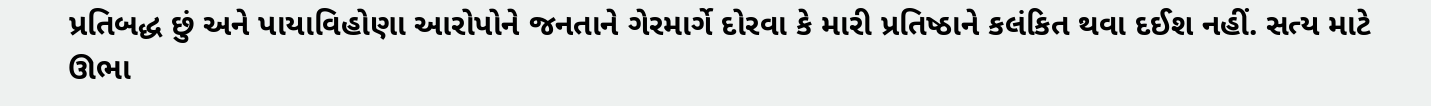પ્રતિબદ્ધ છું અને પાયાવિહોણા આરોપોને જનતાને ગેરમાર્ગે દોરવા કે મારી પ્રતિષ્ઠાને કલંકિત થવા દઈશ નહીં. સત્ય માટે ઊભા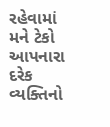રહેવામાં મને ટેકો આપનારા દરેક વ્યક્તિનો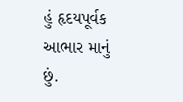હું હૃદયપૂર્વક આભાર માનું છું.